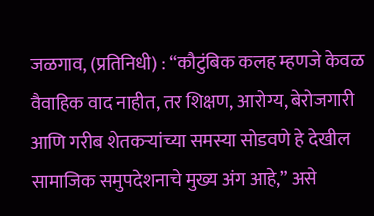जळगाव, (प्रतिनिधी) : “कौटुंबिक कलह म्हणजे केवळ वैवाहिक वाद नाहीत, तर शिक्षण, आरोग्य, बेरोजगारी आणि गरीब शेतकऱ्यांच्या समस्या सोडवणे हे देखील सामाजिक समुपदेशनाचे मुख्य अंग आहे,” असे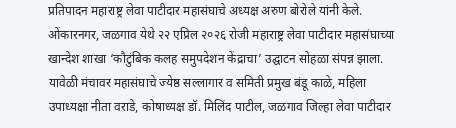प्रतिपादन महाराष्ट्र लेवा पाटीदार महासंघाचे अध्यक्ष अरुण बोरोले यांनी केले.
ओंकारनगर, जळगाव येथे २२ एप्रिल २०२६ रोजी महाराष्ट्र लेवा पाटीदार महासंघाच्या खान्देश शाखा ‘कौटुंबिक कलह समुपदेशन केंद्राचा’ उद्घाटन सोहळा संपन्न झाला. यावेळी मंचावर महासंघाचे ज्येष्ठ सल्लागार व समिती प्रमुख बंडू काळे, महिला उपाध्यक्षा नीता वराडे, कोषाध्यक्ष डॉ. मिलिंद पाटील, जळगाव जिल्हा लेवा पाटीदार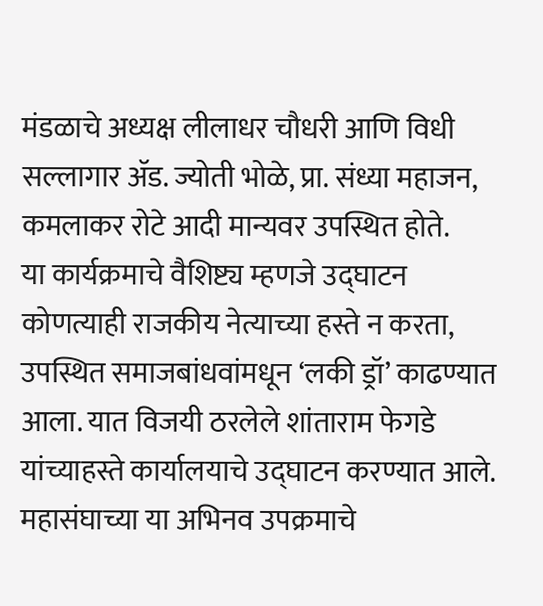मंडळाचे अध्यक्ष लीलाधर चौधरी आणि विधी सल्लागार ॲड. ज्योती भोळे, प्रा. संध्या महाजन, कमलाकर रोटे आदी मान्यवर उपस्थित होते.
या कार्यक्रमाचे वैशिष्ट्य म्हणजे उद्घाटन कोणत्याही राजकीय नेत्याच्या हस्ते न करता, उपस्थित समाजबांधवांमधून ‘लकी ड्रॉ’ काढण्यात आला. यात विजयी ठरलेले शांताराम फेगडे यांच्याहस्ते कार्यालयाचे उद्घाटन करण्यात आले. महासंघाच्या या अभिनव उपक्रमाचे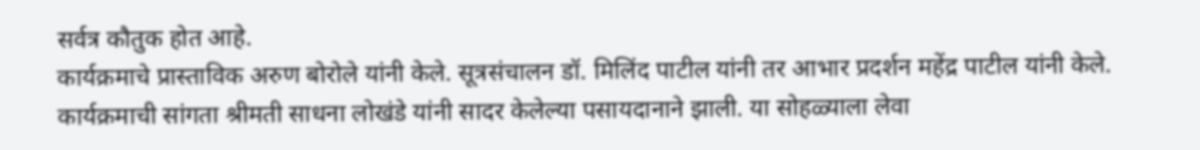सर्वत्र कौतुक होत आहे.
कार्यक्रमाचे प्रास्ताविक अरुण बोरोले यांनी केले. सूत्रसंचालन डॉ. मिलिंद पाटील यांनी तर आभार प्रदर्शन महेंद्र पाटील यांनी केले. कार्यक्रमाची सांगता श्रीमती साधना लोखंडे यांनी सादर केलेल्या पसायदानाने झाली. या सोहळ्याला लेवा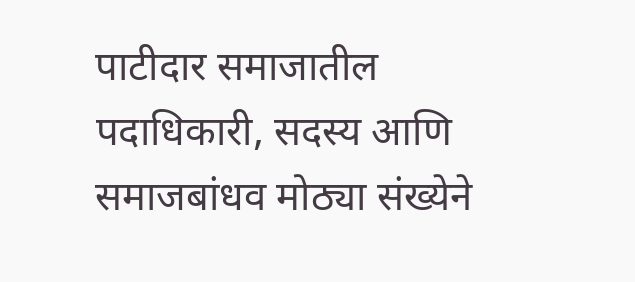पाटीदार समाजातील पदाधिकारी, सदस्य आणि समाजबांधव मोठ्या संख्येने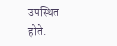उपस्थित होते.